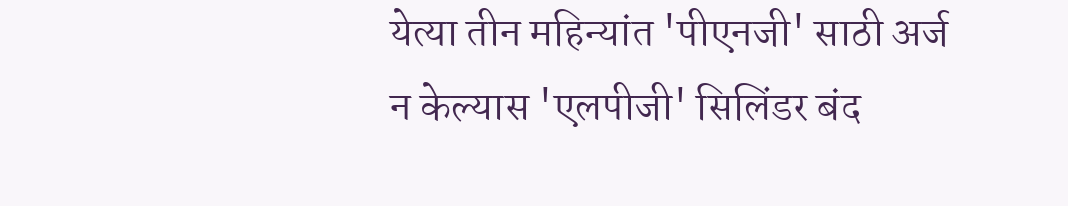येत्या तीन महिन्यांत 'पीएनजी' साठी अर्ज न केल्यास 'एलपीजी' सिलिंडर बंद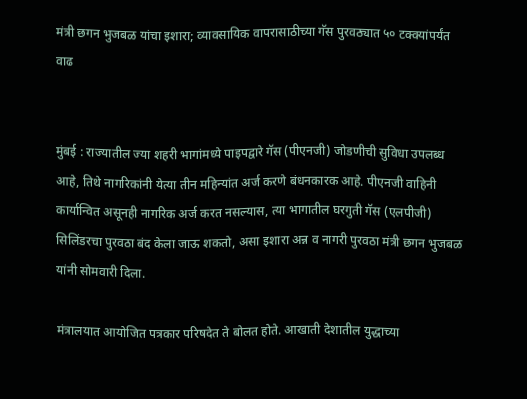मंत्री छगन भुजबळ यांचा इशारा; व्यावसायिक वापरासाठीच्या गॅस पुरवठ्यात ५० टक्क्यांपर्यंत वाढ


मुंबई : राज्यातील ज्या शहरी भागांमध्ये पाइपद्वारे गॅस (पीएनजी) जोडणीची सुविधा उपलब्ध आहे, तिथे नागरिकांनी येत्या तीन महिन्यांत अर्ज करणे बंधनकारक आहे. पीएनजी वाहिनी कार्यान्वित असूनही नागरिक अर्ज करत नसल्यास, त्या भागातील घरगुती गॅस (एलपीजी) सिलिंडरचा पुरवठा बंद केला जाऊ शकतो, असा इशारा अन्न व नागरी पुरवठा मंत्री छगन भुजबळ यांनी सोमवारी दिला.

मंत्रालयात आयोजित पत्रकार परिषदेत ते बोलत होते. आखाती देशातील युद्धाच्या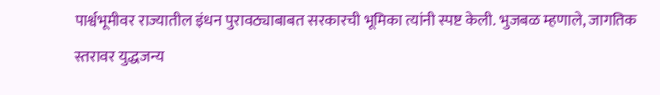पार्श्वभूमीवर राज्यातील इंधन पुरावठ्याबाबत सरकारची भूमिका त्यांनी स्पष्ट केली. भुजबळ म्हणाले, जागतिक स्तरावर युद्धजन्य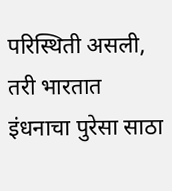परिस्थिती असली, तरी भारतात इंधनाचा पुरेसा साठा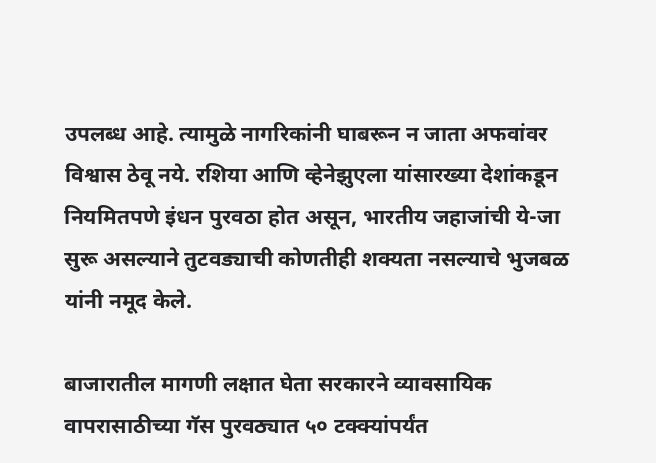उपलब्ध आहे. त्यामुळे नागरिकांनी घाबरून न जाता अफवांवर विश्वास ठेवू नये. रशिया आणि व्हेनेझुएला यांसारख्या देशांकडून नियमितपणे इंधन पुरवठा होत असून, भारतीय जहाजांची ये-जा सुरू असल्याने तुटवड्याची कोणतीही शक्यता नसल्याचे भुजबळ यांनी नमूद केले.

बाजारातील मागणी लक्षात घेता सरकारने व्यावसायिक वापरासाठीच्या गॅस पुरवठ्यात ५० टक्क्यांपर्यंत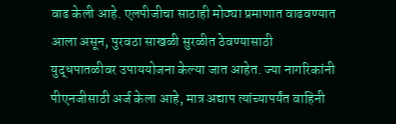वाढ केली आहे. एलपीजीचा साठाही मोठ्या प्रमाणात वाढवण्यात आला असून, पुरवठा साखळी सुरळीत ठेवण्यासाठी युद्धपातळीवर उपाययोजना केल्या जात आहेत. ज्या नागरिकांनी पीएनजीसाठी अर्ज केला आहे, मात्र अद्याप त्यांच्यापर्यंत वाहिनी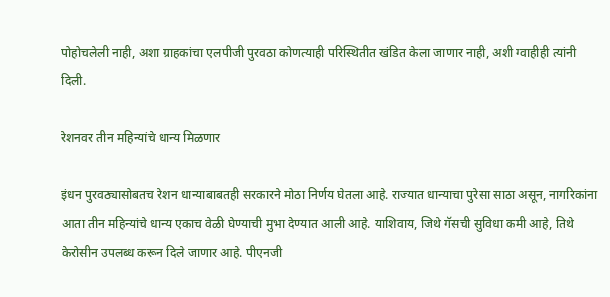पोहोचलेली नाही, अशा ग्राहकांचा एलपीजी पुरवठा कोणत्याही परिस्थितीत खंडित केला जाणार नाही, अशी ग्वाहीही त्यांनी दिली.

रेशनवर तीन महिन्यांचे धान्य मिळणार

इंधन पुरवठ्यासोबतच रेशन धान्याबाबतही सरकारने मोठा निर्णय घेतला आहे. राज्यात धान्याचा पुरेसा साठा असून, नागरिकांना आता तीन महिन्यांचे धान्य एकाच वेळी घेण्याची मुभा देण्यात आली आहे. याशिवाय, जिथे गॅसची सुविधा कमी आहे, तिथे केरोसीन उपलब्ध करून दिले जाणार आहे. पीएनजी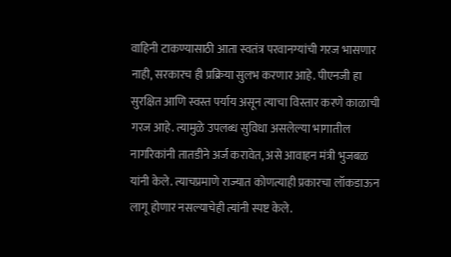वाहिनी टाकण्यासाठी आता स्वतंत्र परवानग्यांची गरज भासणार नाही, सरकारच ही प्रक्रिया सुलभ करणार आहे. पीएनजी हा सुरक्षित आणि स्वस्त पर्याय असून त्याचा विस्तार करणे काळाची गरज आहे. त्यामुळे उपलब्ध सुविधा असलेल्या भागातील नागरिकांनी तातडीने अर्ज करावेत, असे आवाहन मंत्री भुजबळ यांनी केले. त्याचप्रमाणे राज्यात कोणत्याही प्रकारचा लॉकडाऊन लागू होणार नसल्याचेही त्यांनी स्पष्ट केले.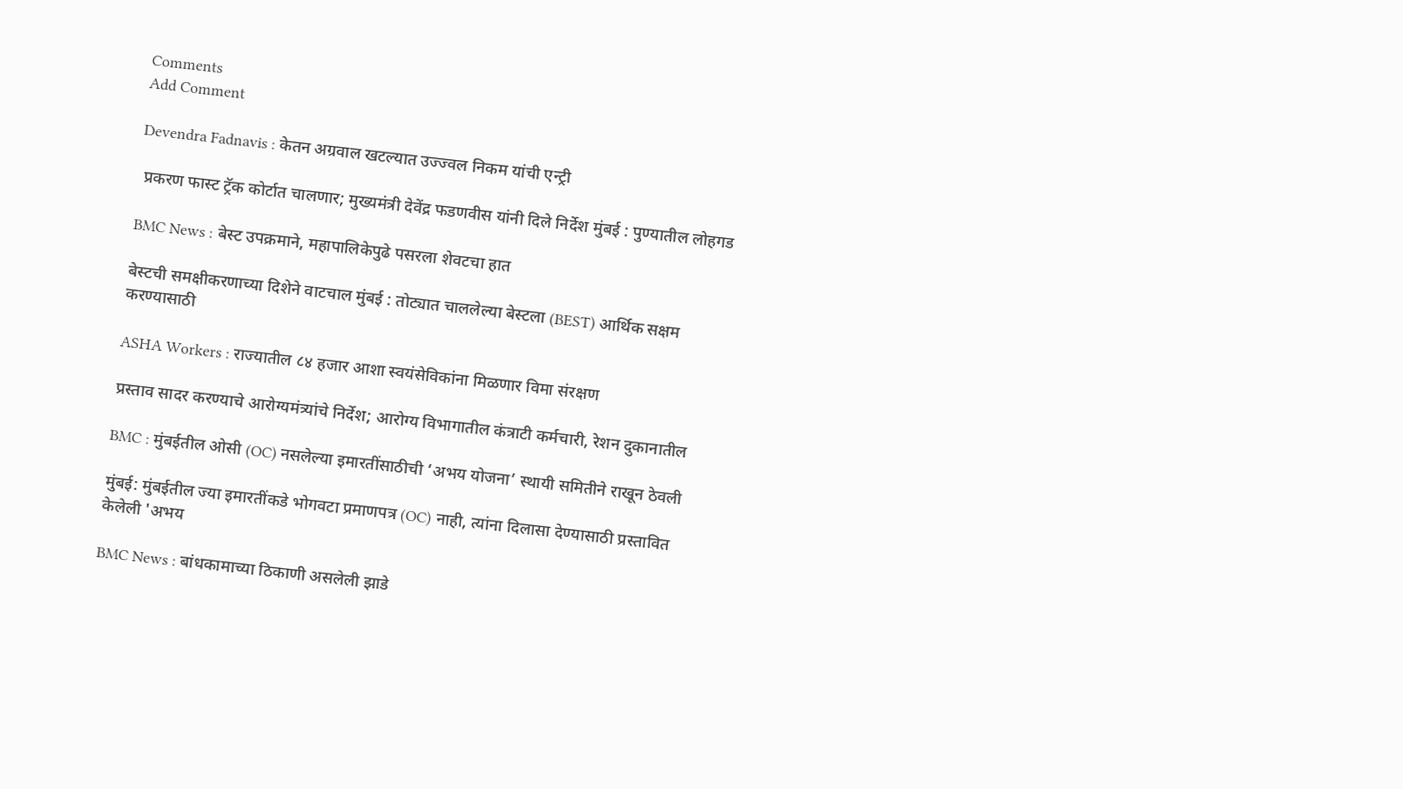Comments
Add Comment

Devendra Fadnavis : केतन अग्रवाल खटल्यात उज्ज्वल निकम यांची एन्ट्री

 प्रकरण फास्ट ट्रॅक कोर्टात चालणार; मुख्यमंत्री देवेंद्र फडणवीस यांनी दिले निर्देश मुंबई : पुण्यातील लोहगड

BMC News : बेस्ट उपक्रमाने, महापालिकेपुढे पसरला शेवटचा हात

बेस्टची समक्षीकरणाच्या दिशेने वाटचाल मुंबई : तोट्यात चाललेल्या बेस्टला (BEST) आर्थिक सक्षम करण्यासाठी

ASHA Workers : राज्यातील ८४ हजार आशा स्वयंसेविकांना मिळणार विमा संरक्षण

प्रस्ताव सादर करण्याचे आरोग्यमंत्र्यांचे निर्देश; आरोग्य विभागातील कंत्राटी कर्मचारी, रेशन दुकानातील

BMC : मुंबईतील ओसी (OC) नसलेल्या इमारतींसाठीची ‘अभय योजना’ स्थायी समितीने राखून ठेवली

मुंबई: मुंबईतील ज्या इमारतींकडे भोगवटा प्रमाणपत्र (OC) नाही, त्यांना दिलासा देण्यासाठी प्रस्तावित केलेली 'अभय

BMC News : बांधकामाच्या ठिकाणी असलेली झाडे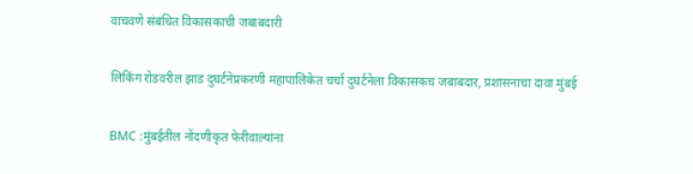वाचवणे संबंधित विकासकाची जबाबदारी

लिकिंग रोडवरील झाड दुघर्टनेप्रकरणी महापालिकेत चर्चा दुघर्टनेला विकासकच जबाबदार, प्रशासनाचा दावा मुंबई

BMC :मुंबईतील नोंदणीकृत फेरीवाल्यांना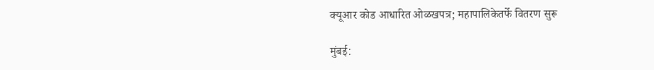क्यूआर कोड आधारित ओळखपत्र; महापालिकेतर्फे वितरण सुरू

मुंबई: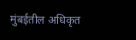मुंबईतील अधिकृत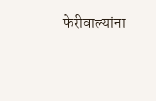फेरीवाल्यांना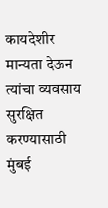कायदेशीर मान्यता देऊन त्यांचा व्यवसाय सुरक्षित करण्यासाठी मुंबई